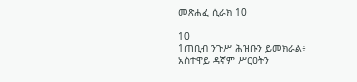መጽሐፈ ሲራክ 10

10
1ጠቢብ ንጉሥ ሕዝቡን ይመክራል፥
አስተዋይ ዳኛም ሥርዐትን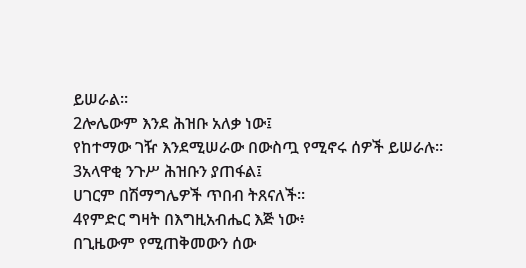ይሠራል።
2ሎሌውም እንደ ሕዝቡ አለቃ ነው፤
የከተማው ገዥ እንደሚሠራው በውስጧ የሚኖሩ ሰዎች ይሠራሉ።
3አላዋቂ ንጉሥ ሕዝቡን ያጠፋል፤
ሀገርም በሽማግሌዎች ጥበብ ትጸናለች።
4የምድር ግዛት በእግዚአብሔር እጅ ነው፥
በጊዜውም የሚጠቅመውን ሰው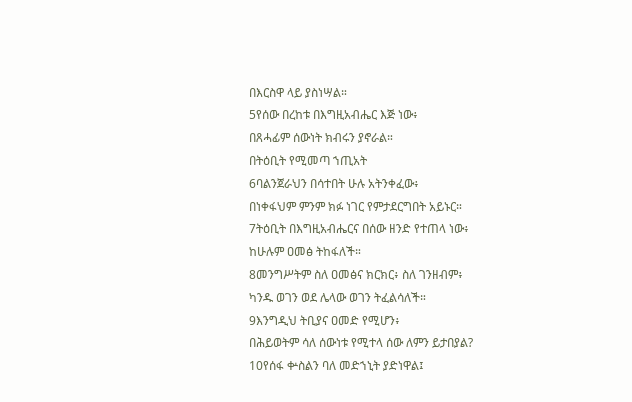በእርስዋ ላይ ያስነሣል።
5የሰው በረከቱ በእግዚአብሔር እጅ ነው፥
በጸሓፊም ሰውነት ክብሩን ያኖራል።
በትዕቢት የሚመጣ ኀጢአት
6ባልንጀራህን በሳተበት ሁሉ አትንቀፈው፥
በነቀፋህም ምንም ክፉ ነገር የምታደርግበት አይኑር።
7ትዕቢት በእግዚአብሔርና በሰው ዘንድ የተጠላ ነው፥
ከሁሉም ዐመፅ ትከፋለች።
8መንግሥትም ስለ ዐመፅና ክርክር፥ ስለ ገንዘብም፥
ካንዱ ወገን ወደ ሌላው ወገን ትፈልሳለች።
9እንግዲህ ትቢያና ዐመድ የሚሆን፥
በሕይወትም ሳለ ሰውነቱ የሚተላ ሰው ለምን ይታበያል?
10የሰፋ ቍስልን ባለ መድኀኒት ያድነዋል፤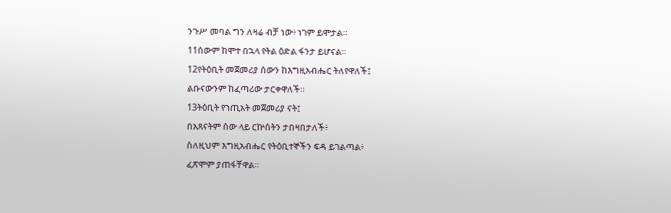ንጉሥ መባል ግን ለዛሬ ብቻ ነው፥ ነገም ይሞታል።
11ሰውም ከሞተ በኋላ የትል ዕድል ፋንታ ይሆናል።
12የትዕቢት መጀመሪያ ሰውን ከእግዚአብሔር ትለየዋለች፤
ልቡናውንም ከፈጣሪው ታርቀዋለች።
13ትዕቢት የኀጢአት መጀመሪያ ናት፤
በአጸናትም ሰው ላይ ርኵሰትን ታበዛበታለች፥
ስለዚህም እግዚአብሔር የትዕቢተኞችን ፍዳ ይገልጣል፥
ፈጽሞም ያጠፋቸዋል።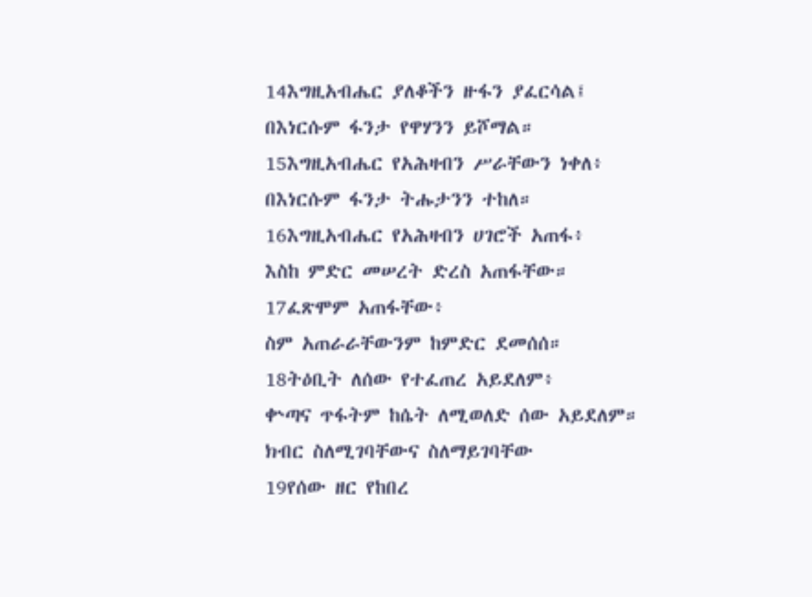14እግዚአብሔር ያለቆችን ዙፋን ያፈርሳል፤
በእነርሱም ፋንታ የዋሃንን ይሾማል።
15እግዚአብሔር የአሕዛብን ሥራቸውን ነቀለ፥
በእነርሱም ፋንታ ትሑታንን ተከለ።
16እግዚአብሔር የአሕዛብን ሀገሮች አጠፋ፥
እስከ ምድር መሠረት ድረስ አጠፋቸው።
17ፈጽሞም አጠፋቸው፥
ስም አጠራራቸውንም ከምድር ደመሰሰ።
18ትዕቢት ለሰው የተፈጠረ አይደለም፥
ቍጣና ጥፋትም ከሴት ለሚወለድ ሰው አይደለም።
ክብር ስለሚገባቸውና ስለማይገባቸው
19የሰው ዘር የከበረ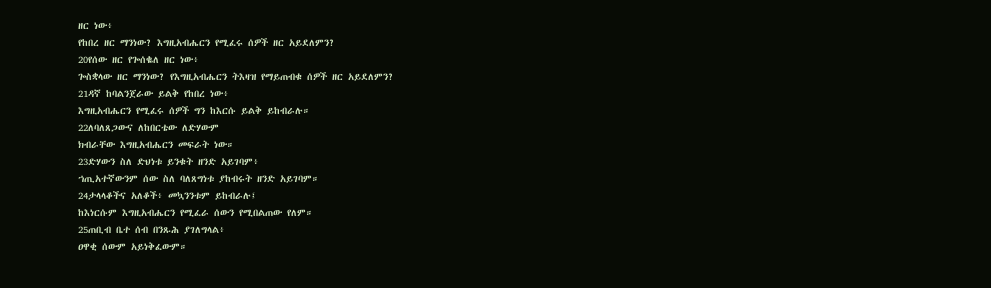ዘር ነው፥
የከበረ ዘር ማንነው? እግዚአብሔርን የሚፈሩ ሰዎች ዘር አይደለምን?
20የሰው ዘር የጐሰቈለ ዘር ነው፥
ጐስቋላው ዘር ማንነው? የእግዚአብሔርን ትእዛዝ የማይጠብቁ ሰዎች ዘር አይደለምን?
21ዳኛ ከባልንጀራው ይልቅ የከበረ ነው፥
እግዚአብሔርን የሚፈሩ ሰዎች ግን ከእርሱ ይልቅ ይከብራሉ።
22ለባለጸጋውና ለከበርቴው ለድሃውም
ክብራቸው እግዚአብሔርን መፍራት ነው።
23ድሃውን ስለ ድህነቱ ይንቁት ዘንድ አይገባም፥
ኀጢአተኛውንም ሰው ስለ ባለጸግነቱ ያከብሩት ዘንድ አይገባም።
24ታላላቆችና አለቆች፥ መኳንንቱም ይከብራሉ፤
ከእነርሱም እግዚአብሔርን የሚፈራ ሰውን የሚበልጠው የለም።
25ጠቢብ ቤተ ሰብ በንጹሕ ያገለግላል፥
ዐዋቂ ሰውም አይነቅፈውም።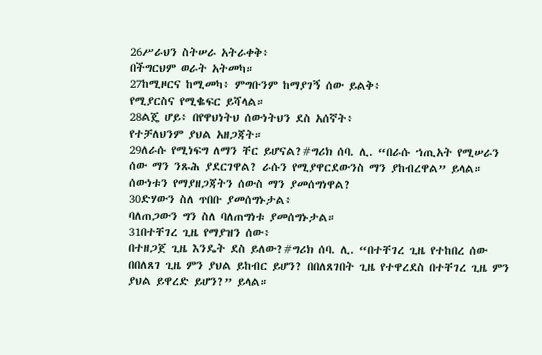26ሥራህን ስትሠራ አትራቀቅ፥
በችግርህም ወራት አትመካ።
27ከሚዞርና ከሚመካ፥ ምግቡንም ከማያገኝ ሰው ይልቅ፥
የሚያርስና የሚቈፍር ይሻላል።
28ልጄ ሆይ፥ በየዋህነትህ ሰውነትህን ደስ አሰኛት፥
የተቻለህንም ያህል አዘጋጃት።
29ለራሱ የሚነፍግ ለማን ቸር ይሆናል?#ግሪክ ሰባ. ሊ. “በራሱ ኀጢአት የሚሠራን ሰው ማን ንጹሕ ያደርገዋል? ራሱን የሚያዋርደውንስ ማን ያከብረዋል” ይላል።
ሰውነቱን የማያዘጋጃትን ሰውስ ማን ያመሰግነዋል?
30ድሃውን ስለ ጥበቡ ያመሰግኑታል፥
ባለጠጋውን ግን ስለ ባለጠግነቱ ያመሰግኑታል።
31በተቸገረ ጊዜ የማያዝን ሰው፥
በተዘጋጀ ጊዜ እንዴት ደስ ይለው?#ግሪክ ሰባ. ሊ. “በተቸገረ ጊዜ የተከበረ ሰው በበለጸገ ጊዜ ምን ያህል ይከብር ይሆን? በበለጸገበት ጊዜ የተዋረደስ በተቸገረ ጊዜ ምን ያህል ይዋረድ ይሆን?” ይላል።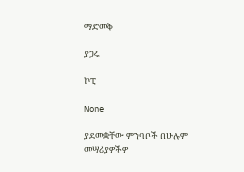ማድመቅ

ያጋሩ

ኮፒ

None

ያደመቋቸው ምንባቦች በሁሉም መሣሪያዎችዎ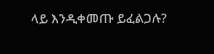ላይ እንዲቀመጡ ይፈልጋሉ?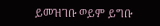ይመዝገቡ ወይም ይግቡ